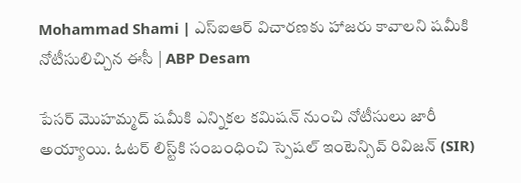Mohammad Shami | ఎస్ఐఆర్ విచారణకు హాజరు కావాలని షమీకి నోటీసులిచ్చిన ఈసీ | ABP Desam

పేసర్ మొహమ్మద్ షమీకి ఎన్నికల కమిషన్ నుంచి నోటీసులు జారీ అయ్యాయి. ఓటర్ లిస్ట్‌కి సంబంధించి స్పెషల్ ఇంటెన్సివ్ రివిజన్ (SIR)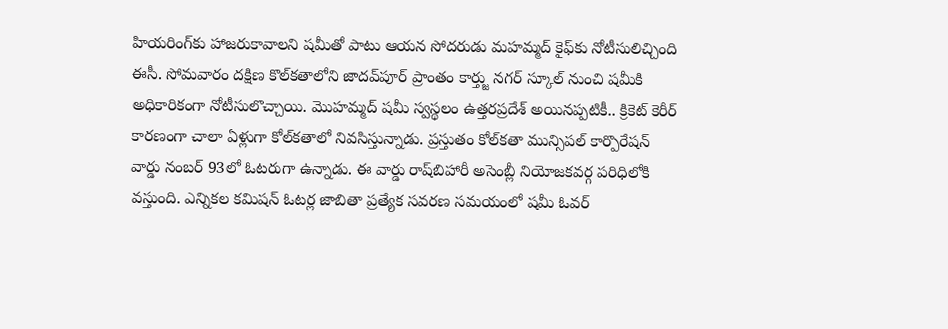హియరింగ్‌కు హాజరుకావాలని షమీతో పాటు ఆయన సోదరుడు మహమ్మద్ కైఫ్‌కు నోటీసులిచ్చింది ఈసీ. సోమవారం దక్షిణ కొల్‌కతాలోని జాదవ్‌పూర్ ప్రాంతం కార్త్జు నగర్ స్కూల్ నుంచి షమీకి అధికారికంగా నోటీసులొచ్చాయి. మొహమ్మద్ షమీ స్వస్థలం ఉత్తరప్రదేశ్ అయినప్పటికీ.. క్రికెట్ కెరీర్ కారణంగా చాలా ఏళ్లుగా కోల్‌కతాలో నివసిస్తున్నాడు. ప్రస్తుతం కోల్‌కతా మున్సిపల్ కార్పొరేషన్ వార్డు నంబర్ 93లో ఓటరుగా ఉన్నాడు. ఈ వార్డు రాష్‌బిహారీ అసెంబ్లీ నియోజకవర్గ పరిధిలోకి వస్తుంది. ఎన్నికల కమిషన్ ఓటర్ల జాబితా ప్రత్యేక సవరణ సమయంలో షమీ ఓవర్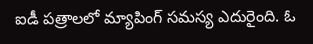ఐడీ పత్రాలలో మ్యాపింగ్ సమస్య ఎదురైంది. ఓ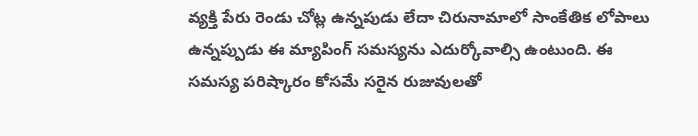వ్యక్తి పేరు రెండు చోట్ల ఉన్నపుడు లేదా చిరునామాలో సాంకేతిక లోపాలు ఉన్నప్పుడు ఈ మ్యాపింగ్ సమస్యను ఎదుర్కోవాల్సి ఉంటుంది. ఈ సమస్య పరిష్కారం కోసమే సరైన రుజువులతో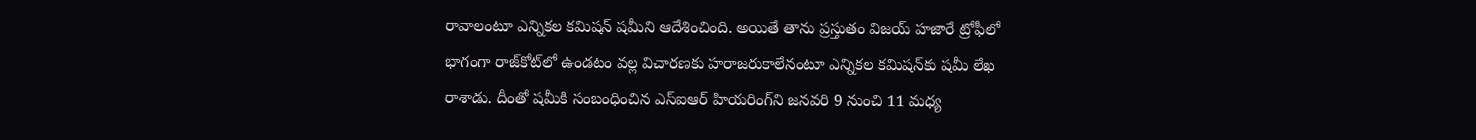రావాలంటూ ఎన్నికల కమిషన్ షమీని ఆదేశించింది. అయితే తాను ప్రస్తుతం విజయ్ హజారే ట్రోఫీలో భాగంగా రాజ్‌కోట్‌లో ఉండటం వల్ల విచారణకు హరాజరుకాలేనంటూ ఎన్నికల కమిషన్‌కు షమీ లేఖ రాశాడు. దీంతో షమీకి సంబంధించిన ఎస్ఐఆర్ హియరింగ్‌ని జనవరి 9 నుంచి 11 మధ్య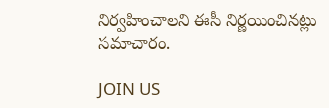నిర్వహించాలని ఈసీ నిర్ణయించినట్లు సమాచారం.

JOIN US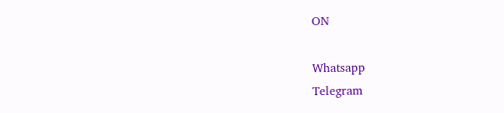ON

Whatsapp
Telegram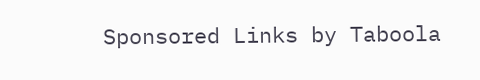Sponsored Links by Taboola